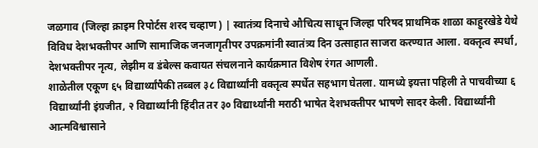जळगाव (जिल्हा क्राइम रिपोर्टस शरद चव्हाण) | स्वातंत्र्य दिनाचे औचित्य साधून जिल्हा परिषद प्राथमिक शाळा काहुरखेडे येथे विविध देशभक्तीपर आणि सामाजिक जनजागृतीपर उपक्रमांनी स्वातंत्र्य दिन उत्साहात साजरा करण्यात आला. वक्तृत्व स्पर्धा, देशभक्तीपर नृत्य, लेझीम व डंबेल्स कवायत संचलनाने कार्यक्रमात विशेष रंगत आणली.
शाळेतील एकूण ६५ विद्यार्थ्यांपैकी तब्बल ३८ विद्यार्थ्यांनी वक्तृत्व स्पर्धेत सहभाग घेतला. यामध्ये इयत्ता पहिली ते पाचवीच्या ६ विद्यार्थ्यांनी इंग्रजीत, २ विद्यार्थ्यांनी हिंदीत तर ३० विद्यार्थ्यांनी मराठी भाषेत देशभक्तीपर भाषणे सादर केली. विद्यार्थ्यांनी आत्मविश्वासाने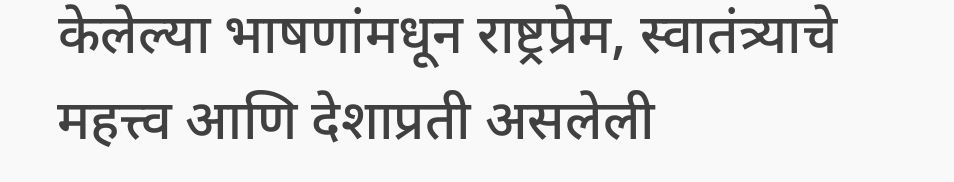केलेल्या भाषणांमधून राष्ट्रप्रेम, स्वातंत्र्याचे महत्त्व आणि देशाप्रती असलेली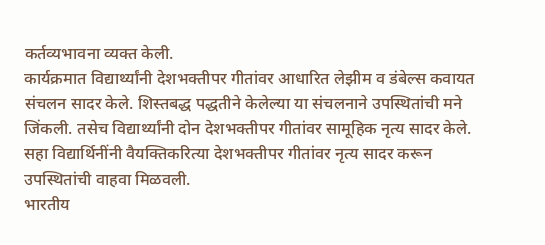कर्तव्यभावना व्यक्त केली.
कार्यक्रमात विद्यार्थ्यांनी देशभक्तीपर गीतांवर आधारित लेझीम व डंबेल्स कवायत संचलन सादर केले. शिस्तबद्ध पद्धतीने केलेल्या या संचलनाने उपस्थितांची मने जिंकली. तसेच विद्यार्थ्यांनी दोन देशभक्तीपर गीतांवर सामूहिक नृत्य सादर केले. सहा विद्यार्थिनींनी वैयक्तिकरित्या देशभक्तीपर गीतांवर नृत्य सादर करून उपस्थितांची वाहवा मिळवली.
भारतीय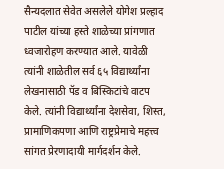सैन्यदलात सेवेत असलेले योगेश प्रल्हाद पाटील यांच्या हस्ते शाळेच्या प्रांगणात ध्वजारोहण करण्यात आले. यावेळी त्यांनी शाळेतील सर्व ६५ विद्यार्थ्यांना लेखनासाठी पॅड व बिस्किटांचे वाटप केले. त्यांनी विद्यार्थ्यांना देशसेवा, शिस्त, प्रामाणिकपणा आणि राष्ट्रप्रेमाचे महत्त्व सांगत प्रेरणादायी मार्गदर्शन केले.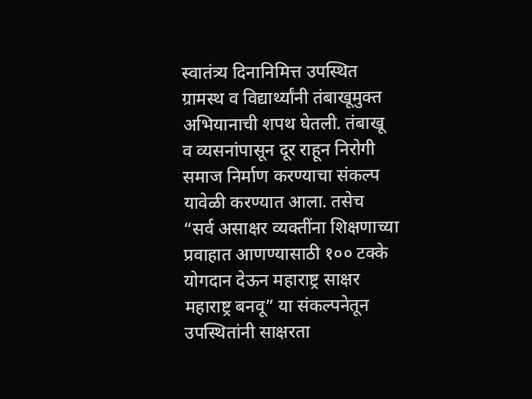स्वातंत्र्य दिनानिमित्त उपस्थित ग्रामस्थ व विद्यार्थ्यांनी तंबाखूमुक्त अभियानाची शपथ घेतली. तंबाखू व व्यसनांपासून दूर राहून निरोगी समाज निर्माण करण्याचा संकल्प यावेळी करण्यात आला. तसेच “सर्व असाक्षर व्यक्तींना शिक्षणाच्या प्रवाहात आणण्यासाठी १०० टक्के योगदान देऊन महाराष्ट्र साक्षर महाराष्ट्र बनवू” या संकल्पनेतून उपस्थितांनी साक्षरता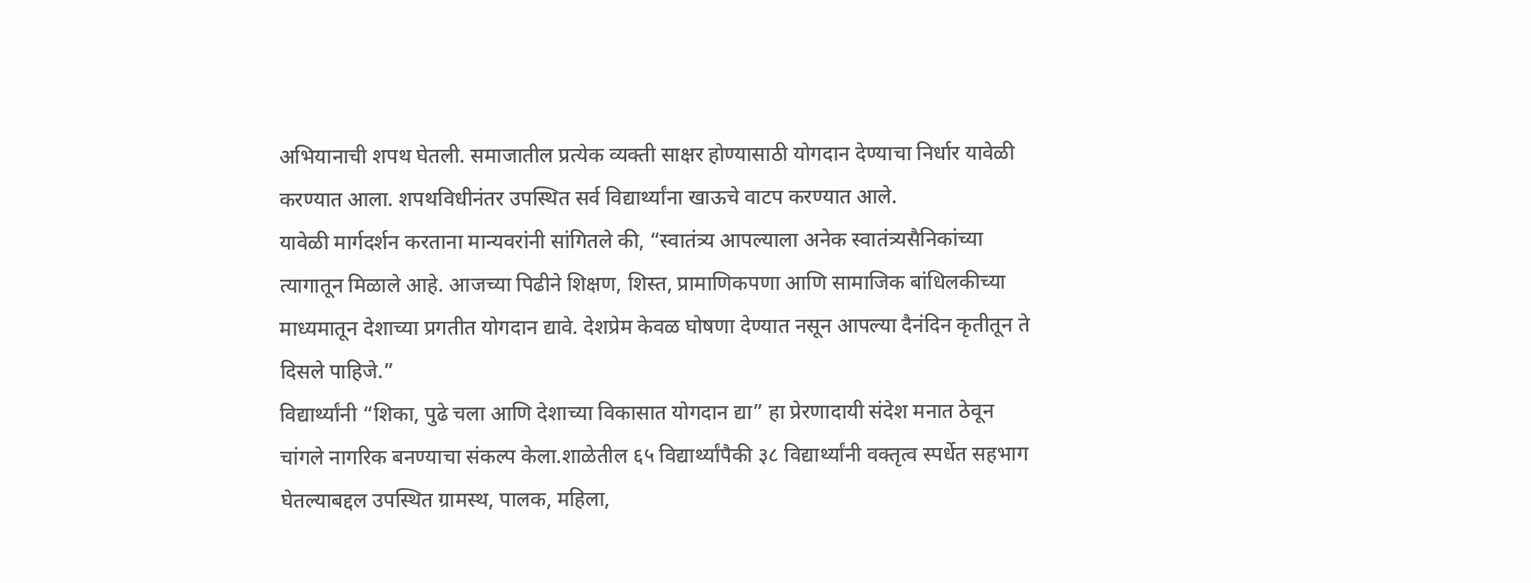अभियानाची शपथ घेतली. समाजातील प्रत्येक व्यक्ती साक्षर होण्यासाठी योगदान देण्याचा निर्धार यावेळी करण्यात आला. शपथविधीनंतर उपस्थित सर्व विद्यार्थ्यांना खाऊचे वाटप करण्यात आले.
यावेळी मार्गदर्शन करताना मान्यवरांनी सांगितले की, “स्वातंत्र्य आपल्याला अनेक स्वातंत्र्यसैनिकांच्या त्यागातून मिळाले आहे. आजच्या पिढीने शिक्षण, शिस्त, प्रामाणिकपणा आणि सामाजिक बांधिलकीच्या माध्यमातून देशाच्या प्रगतीत योगदान द्यावे. देशप्रेम केवळ घोषणा देण्यात नसून आपल्या दैनंदिन कृतीतून ते दिसले पाहिजे.”
विद्यार्थ्यांनी “शिका, पुढे चला आणि देशाच्या विकासात योगदान द्या” हा प्रेरणादायी संदेश मनात ठेवून चांगले नागरिक बनण्याचा संकल्प केला.शाळेतील ६५ विद्यार्थ्यांपैकी ३८ विद्यार्थ्यांनी वक्तृत्व स्पर्धेत सहभाग घेतल्याबद्दल उपस्थित ग्रामस्थ, पालक, महिला,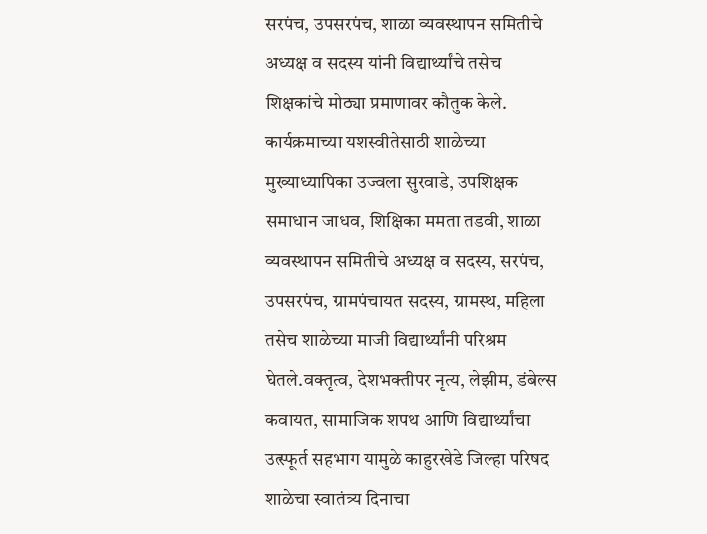सरपंच, उपसरपंच, शाळा व्यवस्थापन समितीचे अध्यक्ष व सदस्य यांनी विद्यार्थ्यांचे तसेच शिक्षकांचे मोठ्या प्रमाणावर कौतुक केले.
कार्यक्रमाच्या यशस्वीतेसाठी शाळेच्या मुख्याध्यापिका उज्वला सुरवाडे, उपशिक्षक समाधान जाधव, शिक्षिका ममता तडवी, शाळा व्यवस्थापन समितीचे अध्यक्ष व सदस्य, सरपंच, उपसरपंच, ग्रामपंचायत सदस्य, ग्रामस्थ, महिला तसेच शाळेच्या माजी विद्यार्थ्यांनी परिश्रम घेतले.वक्तृत्व, देशभक्तीपर नृत्य, लेझीम, डंबेल्स कवायत, सामाजिक शपथ आणि विद्यार्थ्यांचा उत्स्फूर्त सहभाग यामुळे काहुरखेडे जिल्हा परिषद शाळेचा स्वातंत्र्य दिनाचा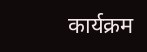कार्यक्रम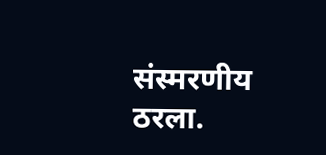संस्मरणीय ठरला.